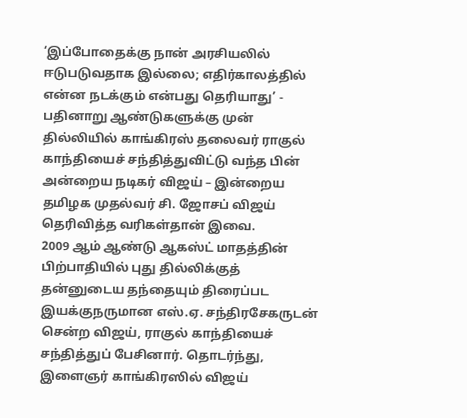‘இப்போதைக்கு நான் அரசியலில் ஈடுபடுவதாக இல்லை; எதிர்காலத்தில் என்ன நடக்கும் என்பது தெரியாது’ - பதினாறு ஆண்டுகளுக்கு முன் தில்லியில் காங்கிரஸ் தலைவர் ராகுல் காந்தியைச் சந்தித்துவிட்டு வந்த பின் அன்றைய நடிகர் விஜய் – இன்றைய தமிழக முதல்வர் சி. ஜோசப் விஜய் தெரிவித்த வரிகள்தான் இவை.
2009 ஆம் ஆண்டு ஆகஸ்ட் மாதத்தின் பிற்பாதியில் புது தில்லிக்குத் தன்னுடைய தந்தையும் திரைப்பட இயக்குநருமான எஸ்.ஏ. சந்திரசேகருடன் சென்ற விஜய், ராகுல் காந்தியைச் சந்தித்துப் பேசினார். தொடர்ந்து, இளைஞர் காங்கிரஸில் விஜய்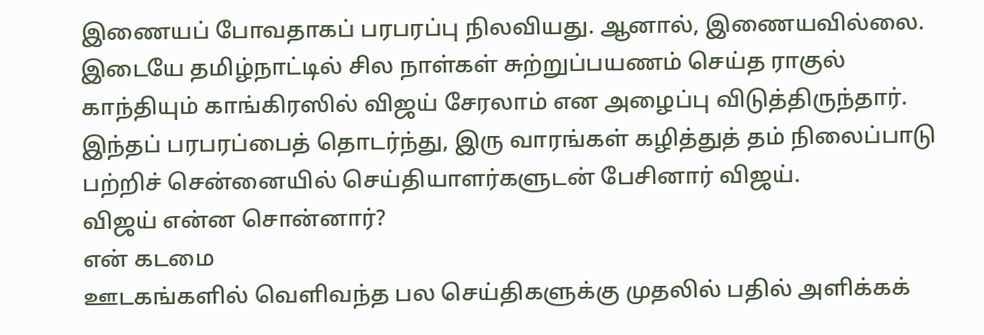இணையப் போவதாகப் பரபரப்பு நிலவியது. ஆனால், இணையவில்லை.
இடையே தமிழ்நாட்டில் சில நாள்கள் சுற்றுப்பயணம் செய்த ராகுல் காந்தியும் காங்கிரஸில் விஜய் சேரலாம் என அழைப்பு விடுத்திருந்தார். இந்தப் பரபரப்பைத் தொடர்ந்து, இரு வாரங்கள் கழித்துத் தம் நிலைப்பாடு பற்றிச் சென்னையில் செய்தியாளர்களுடன் பேசினார் விஜய்.
விஜய் என்ன சொன்னார்?
என் கடமை
ஊடகங்களில் வெளிவந்த பல செய்திகளுக்கு முதலில் பதில் அளிக்கக்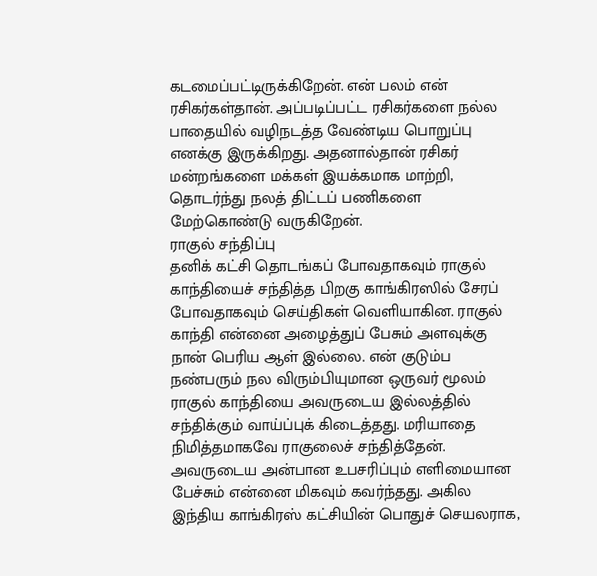கடமைப்பட்டிருக்கிறேன். என் பலம் என் ரசிகர்கள்தான். அப்படிப்பட்ட ரசிகர்களை நல்ல பாதையில் வழிநடத்த வேண்டிய பொறுப்பு எனக்கு இருக்கிறது. அதனால்தான் ரசிகர் மன்றங்களை மக்கள் இயக்கமாக மாற்றி, தொடர்ந்து நலத் திட்டப் பணிகளை மேற்கொண்டு வருகிறேன்.
ராகுல் சந்திப்பு
தனிக் கட்சி தொடங்கப் போவதாகவும் ராகுல் காந்தியைச் சந்தித்த பிறகு காங்கிரஸில் சேரப் போவதாகவும் செய்திகள் வெளியாகின. ராகுல் காந்தி என்னை அழைத்துப் பேசும் அளவுக்கு நான் பெரிய ஆள் இல்லை. என் குடும்ப நண்பரும் நல விரும்பியுமான ஒருவர் மூலம் ராகுல் காந்தியை அவருடைய இல்லத்தில் சந்திக்கும் வாய்ப்புக் கிடைத்தது. மரியாதை நிமித்தமாகவே ராகுலைச் சந்தித்தேன்.
அவருடைய அன்பான உபசரிப்பும் எளிமையான பேச்சும் என்னை மிகவும் கவர்ந்தது. அகில இந்திய காங்கிரஸ் கட்சியின் பொதுச் செயலராக,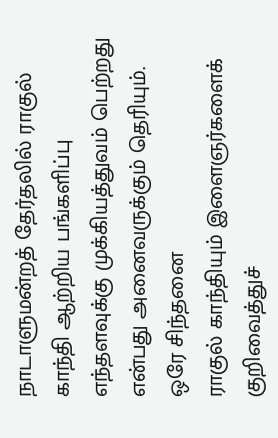நாடாளுமன்றத் தேர்தலில் ராகுல் காந்தி ஆற்றிய பங்களிப்பு எந்தளவுக்கு முக்கியத்துவம் பெற்றது என்பது அனைவருக்கும் தெரியும்.
ஒரே சிந்தனை
ராகுல் காந்தியும் இளைஞர்களைக் குறிவைத்துச்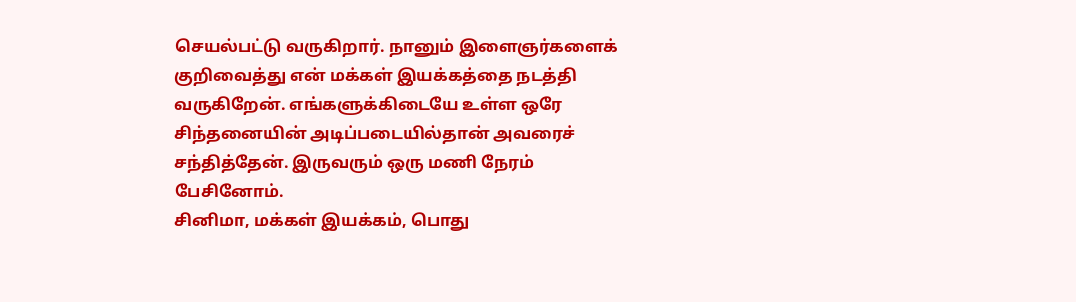செயல்பட்டு வருகிறார். நானும் இளைஞர்களைக் குறிவைத்து என் மக்கள் இயக்கத்தை நடத்தி வருகிறேன். எங்களுக்கிடையே உள்ள ஒரே சிந்தனையின் அடிப்படையில்தான் அவரைச் சந்தித்தேன். இருவரும் ஒரு மணி நேரம் பேசினோம்.
சினிமா, மக்கள் இயக்கம், பொது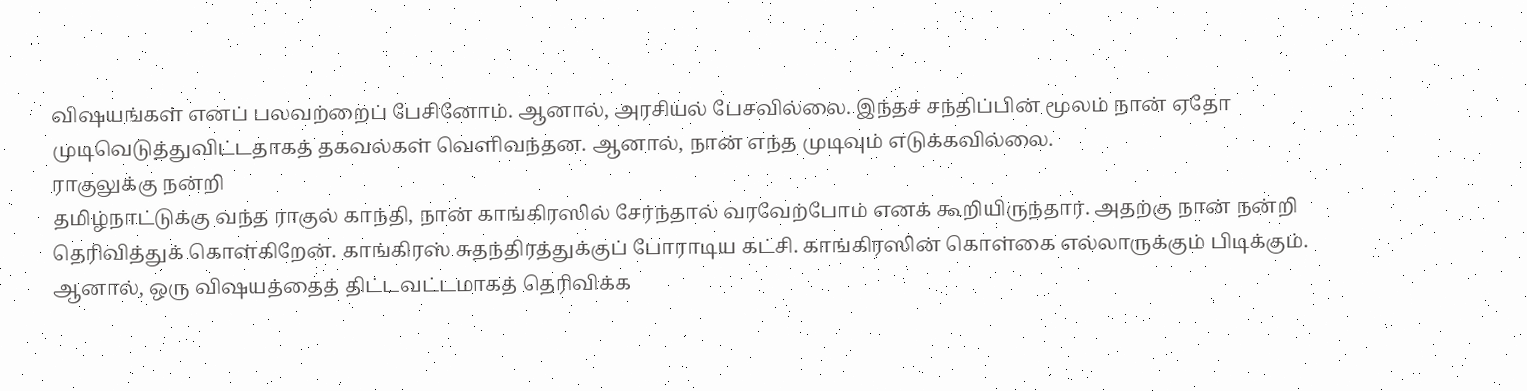விஷயங்கள் எனப் பலவற்றைப் பேசினோம். ஆனால், அரசியல் பேசவில்லை. இந்தச் சந்திப்பின் மூலம் நான் ஏதோ முடிவெடுத்துவிட்டதாகத் தகவல்கள் வெளிவந்தன. ஆனால், நான் எந்த முடிவும் எடுக்கவில்லை.
ராகுலுக்கு நன்றி
தமிழ்நாட்டுக்கு வந்த ராகுல் காந்தி, நான் காங்கிரஸில் சேர்ந்தால் வரவேற்போம் எனக் கூறியிருந்தார். அதற்கு நான் நன்றி தெரிவித்துக் கொள்கிறேன். காங்கிரஸ் சுதந்திரத்துக்குப் போராடிய கட்சி. காங்கிரஸின் கொள்கை எல்லாருக்கும் பிடிக்கும். ஆனால், ஒரு விஷயத்தைத் திட்டவட்டமாகத் தெரிவிக்க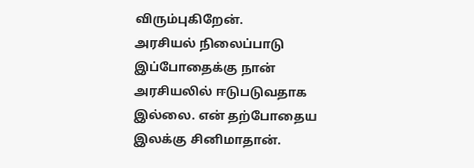விரும்புகிறேன்.
அரசியல் நிலைப்பாடு
இப்போதைக்கு நான் அரசியலில் ஈடுபடுவதாக இல்லை. என் தற்போதைய இலக்கு சினிமாதான்.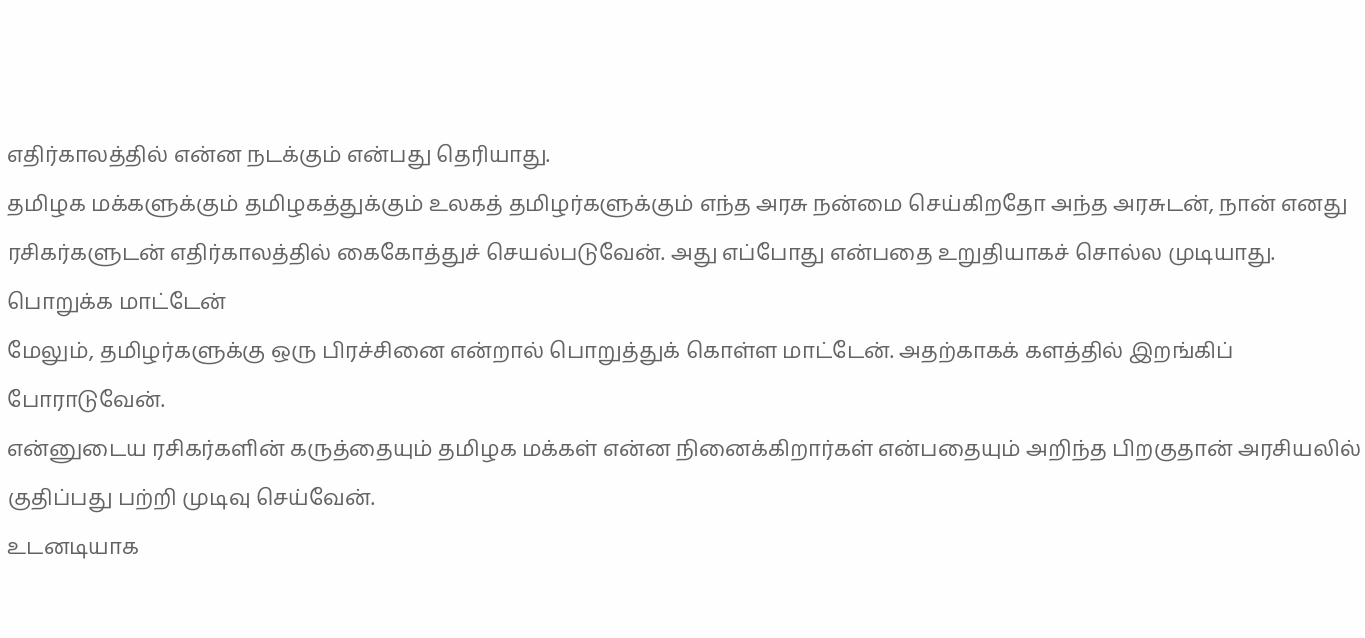எதிர்காலத்தில் என்ன நடக்கும் என்பது தெரியாது.
தமிழக மக்களுக்கும் தமிழகத்துக்கும் உலகத் தமிழர்களுக்கும் எந்த அரசு நன்மை செய்கிறதோ அந்த அரசுடன், நான் எனது ரசிகர்களுடன் எதிர்காலத்தில் கைகோத்துச் செயல்படுவேன். அது எப்போது என்பதை உறுதியாகச் சொல்ல முடியாது.
பொறுக்க மாட்டேன்
மேலும், தமிழர்களுக்கு ஒரு பிரச்சினை என்றால் பொறுத்துக் கொள்ள மாட்டேன். அதற்காகக் களத்தில் இறங்கிப் போராடுவேன்.
என்னுடைய ரசிகர்களின் கருத்தையும் தமிழக மக்கள் என்ன நினைக்கிறார்கள் என்பதையும் அறிந்த பிறகுதான் அரசியலில் குதிப்பது பற்றி முடிவு செய்வேன்.
உடனடியாக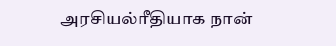அரசியல்ரீதியாக நான்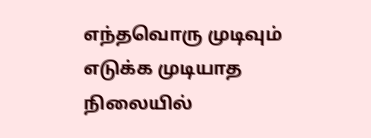எந்தவொரு முடிவும் எடுக்க முடியாத நிலையில்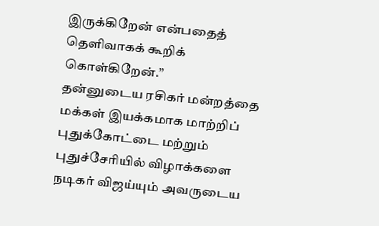இருக்கிறேன் என்பதைத் தெளிவாகக் கூறிக் கொள்கிறேன்.”
தன்னுடைய ரசிகர் மன்றத்தை மக்கள் இயக்கமாக மாற்றிப் புதுக்கோட்டை மற்றும் புதுச்சேரியில் விழாக்களை நடிகர் விஜய்யும் அவருடைய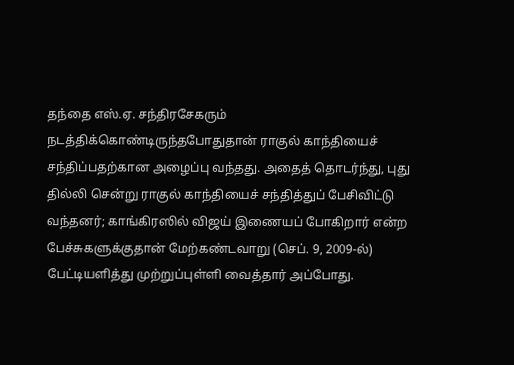தந்தை எஸ்.ஏ. சந்திரசேகரும் நடத்திக்கொண்டிருந்தபோதுதான் ராகுல் காந்தியைச் சந்திப்பதற்கான அழைப்பு வந்தது. அதைத் தொடர்ந்து, புது தில்லி சென்று ராகுல் காந்தியைச் சந்தித்துப் பேசிவிட்டு வந்தனர்; காங்கிரஸில் விஜய் இணையப் போகிறார் என்ற பேச்சுகளுக்குதான் மேற்கண்டவாறு (செப். 9, 2009-ல்) பேட்டியளித்து முற்றுப்புள்ளி வைத்தார் அப்போது.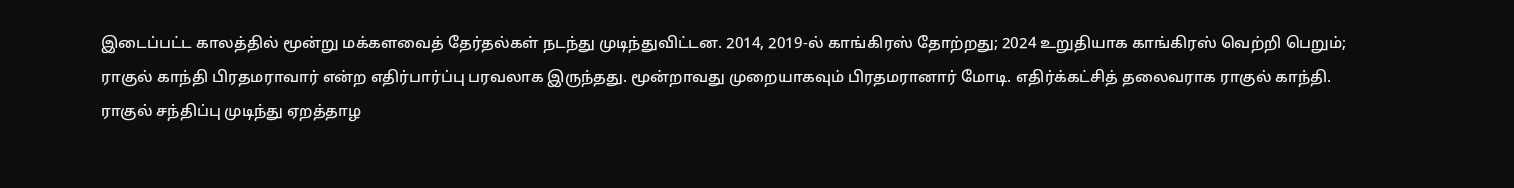இடைப்பட்ட காலத்தில் மூன்று மக்களவைத் தேர்தல்கள் நடந்து முடிந்துவிட்டன. 2014, 2019-ல் காங்கிரஸ் தோற்றது; 2024 உறுதியாக காங்கிரஸ் வெற்றி பெறும்; ராகுல் காந்தி பிரதமராவார் என்ற எதிர்பார்ப்பு பரவலாக இருந்தது. மூன்றாவது முறையாகவும் பிரதமரானார் மோடி. எதிர்க்கட்சித் தலைவராக ராகுல் காந்தி.
ராகுல் சந்திப்பு முடிந்து ஏறத்தாழ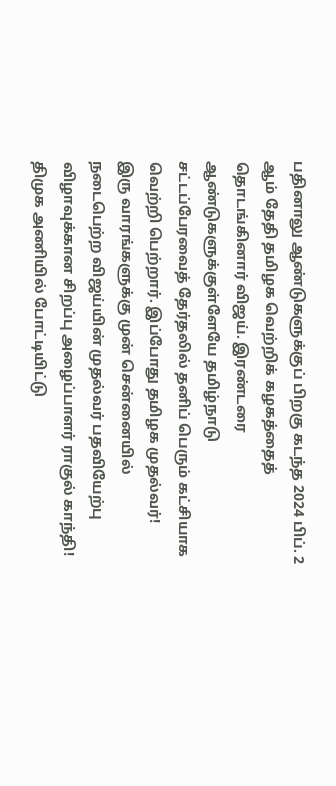பதினாலு ஆண்டுகளுக்குப் பிறகு கடந்த 2024 பிப். 2 ஆம் தேதி தமிழக வெற்றிக் கழகத்தைத் தொடங்கினார் விஜய். இரண்டரை ஆண்டுகளுக்குள்ளேயே தமிழ்நாடு சட்டப்பேரவைத் தேர்தலில் தனிப் பெரும் கட்சியாக வெற்றி பெற்றார். இப்போது தமிழக முதல்வர்!
இரு வாரங்களுக்கு முன் சென்னையில் நடைபெற்ற விஜய்யின் முதல்வர் பதவியேற்பு விழாவுக்கான சிறப்பு அழைப்பாளர் ராகுல் காந்தி! திமுக அணியில் போட்டியிட்டு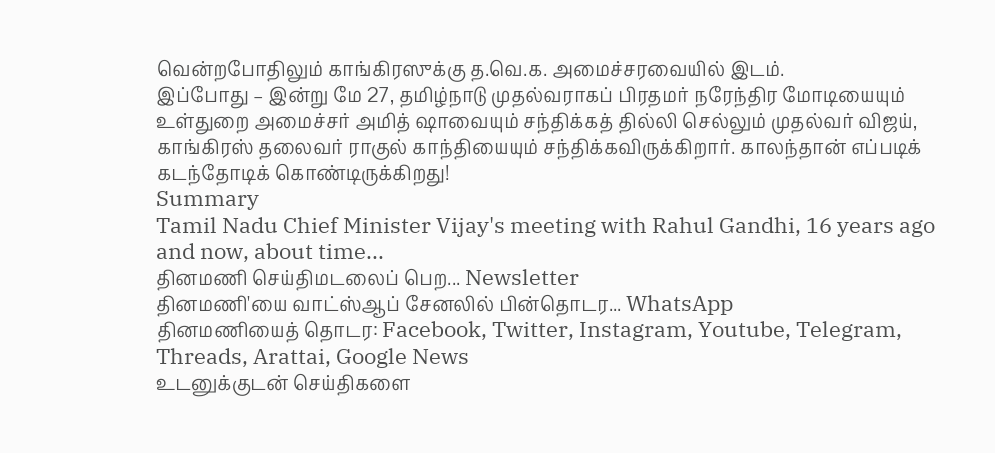வென்றபோதிலும் காங்கிரஸுக்கு த.வெ.க. அமைச்சரவையில் இடம்.
இப்போது – இன்று மே 27, தமிழ்நாடு முதல்வராகப் பிரதமர் நரேந்திர மோடியையும் உள்துறை அமைச்சர் அமித் ஷாவையும் சந்திக்கத் தில்லி செல்லும் முதல்வர் விஜய், காங்கிரஸ் தலைவர் ராகுல் காந்தியையும் சந்திக்கவிருக்கிறார். காலந்தான் எப்படிக் கடந்தோடிக் கொண்டிருக்கிறது!
Summary
Tamil Nadu Chief Minister Vijay's meeting with Rahul Gandhi, 16 years ago and now, about time...
தினமணி செய்திமடலைப் பெற... Newsletter
தினமணி'யை வாட்ஸ்ஆப் சேனலில் பின்தொடர... WhatsApp
தினமணியைத் தொடர: Facebook, Twitter, Instagram, Youtube, Telegram, Threads, Arattai, Google News
உடனுக்குடன் செய்திகளை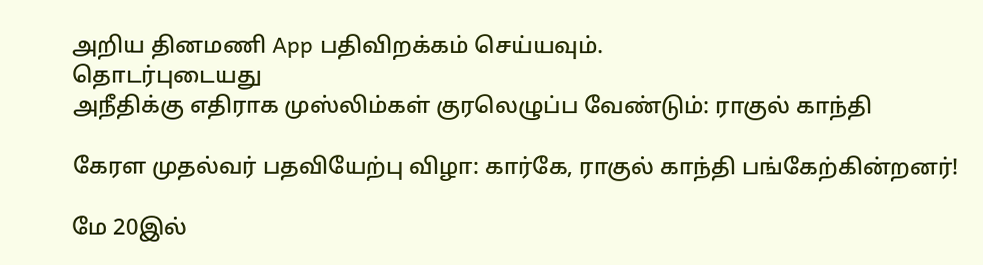அறிய தினமணி App பதிவிறக்கம் செய்யவும்.
தொடர்புடையது
அநீதிக்கு எதிராக முஸ்லிம்கள் குரலெழுப்ப வேண்டும்: ராகுல் காந்தி

கேரள முதல்வர் பதவியேற்பு விழா: கார்கே, ராகுல் காந்தி பங்கேற்கின்றனர்!

மே 20இல்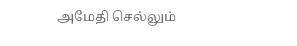அமேதி செல்லும்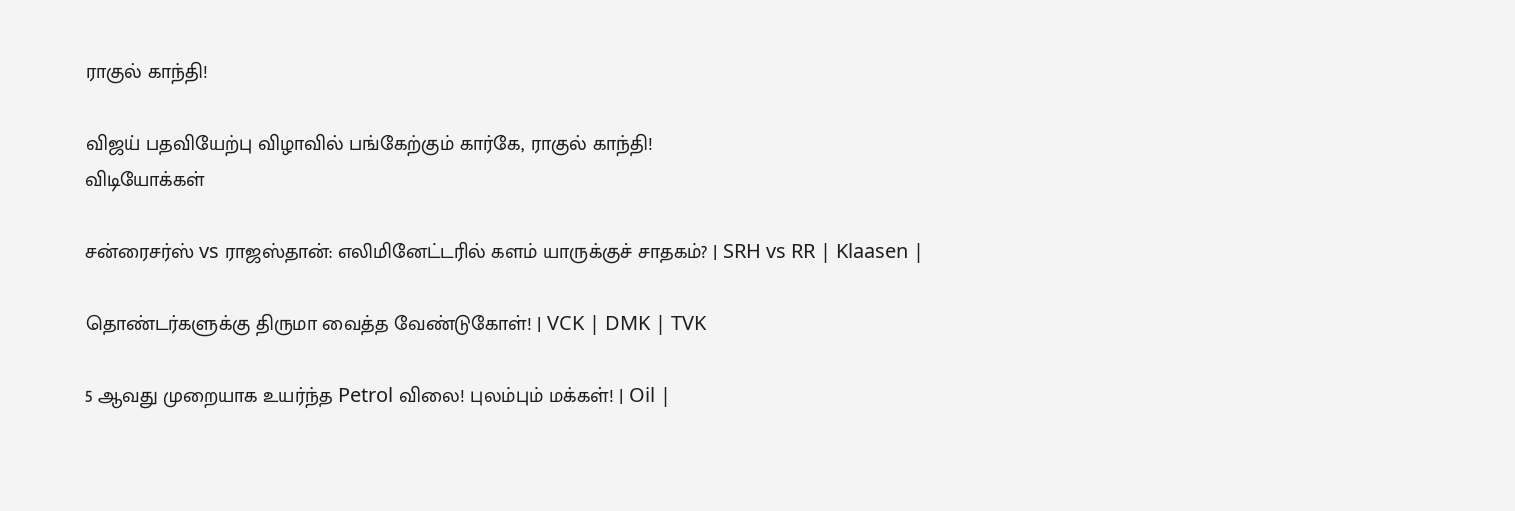ராகுல் காந்தி!

விஜய் பதவியேற்பு விழாவில் பங்கேற்கும் கார்கே, ராகுல் காந்தி!
விடியோக்கள்

சன்ரைசர்ஸ் vs ராஜஸ்தான்: எலிமினேட்டரில் களம் யாருக்குச் சாதகம்? | SRH vs RR | Klaasen |

தொண்டர்களுக்கு திருமா வைத்த வேண்டுகோள்! | VCK | DMK | TVK

5 ஆவது முறையாக உயர்ந்த Petrol விலை! புலம்பும் மக்கள்! | Oil |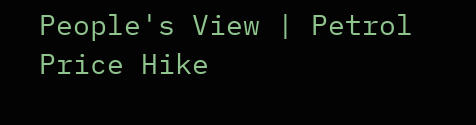People's View | Petrol Price Hike